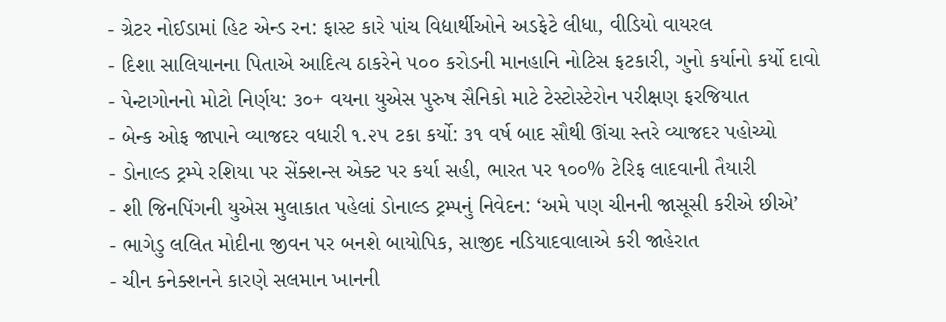- ગ્રેટર નોઈડામાં હિટ એન્ડ રન: ફાસ્ટ કારે પાંચ વિદ્યાર્થીઓને અડફેટે લીધા, વીડિયો વાયરલ
- દિશા સાલિયાનના પિતાએ આદિત્ય ઠાકરેને ૫૦૦ કરોડની માનહાનિ નોટિસ ફટકારી, ગુનો કર્યાનો કર્યો દાવો
- પેન્ટાગોનનો મોટો નિર્ણય: ૩૦+ વયના યુએસ પુરુષ સૈનિકો માટે ટેસ્ટોસ્ટેરોન પરીક્ષણ ફરજિયાત
- બેન્ક ઓફ જાપાને વ્યાજદર વધારી ૧.૨૫ ટકા કર્યો: ૩૧ વર્ષ બાદ સૌથી ઊંચા સ્તરે વ્યાજદર પહોચ્યો
- ડોનાલ્ડ ટ્રમ્પે રશિયા પર સેંક્શન્સ એક્ટ પર કર્યા સહી, ભારત પર ૧૦૦% ટેરિફ લાદવાની તૈયારી
- શી જિનપિંગની યુએસ મુલાકાત પહેલાં ડોનાલ્ડ ટ્રમ્પનું નિવેદન: ‘અમે પણ ચીનની જાસૂસી કરીએ છીએ’
- ભાગેડુ લલિત મોદીના જીવન પર બનશે બાયોપિક, સાજીદ નડિયાદવાલાએ કરી જાહેરાત
- ચીન કનેક્શનને કારણે સલમાન ખાનની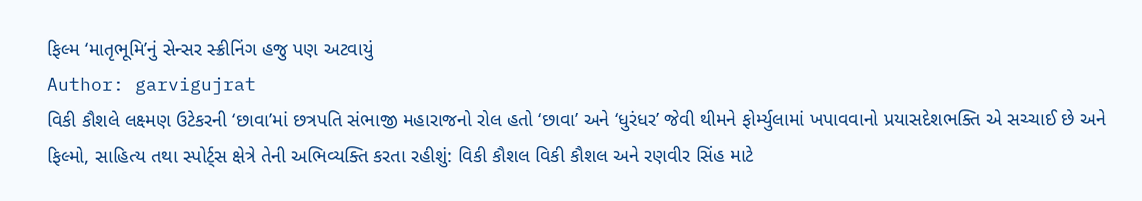ફિલ્મ ‘માતૃભૂમિ’નું સેન્સર સ્ક્રીનિંગ હજુ પણ અટવાયું
Author: garvigujrat
વિકી કૌશલે લક્ષ્મણ ઉટેકરની ‘છાવા’માં છત્રપતિ સંભાજી મહારાજનો રોલ હતો ‘છાવા’ અને ‘ધુરંધર’ જેવી થીમને ફોર્મ્યુલામાં ખપાવવાનો પ્રયાસદેશભક્તિ એ સચ્ચાઈ છે અને ફિલ્મો, સાહિત્ય તથા સ્પોર્ટ્સ ક્ષેત્રે તેની અભિવ્યક્તિ કરતા રહીશું: વિકી કૌશલ વિકી કૌશલ અને રણવીર સિંહ માટે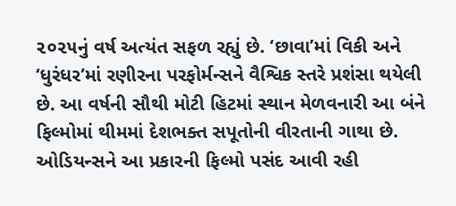૨૦૨૫નું વર્ષ અત્યંત સફળ રહ્યું છે. ‘છાવા’માં વિકી અને ‘ધુરંધર’માં રણીરના પરફોર્મન્સને વૈશ્વિક સ્તરે પ્રશંસા થયેલી છે. આ વર્ષની સૌથી મોટી હિટમાં સ્થાન મેળવનારી આ બંને ફિલ્મોમાં થીમમાં દેશભક્ત સપૂતોની વીરતાની ગાથા છે. ઓડિયન્સને આ પ્રકારની ફિલ્મો પસંદ આવી રહી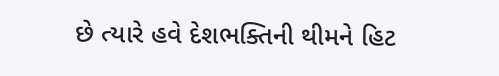છે ત્યારે હવે દેશભક્તિની થીમને હિટ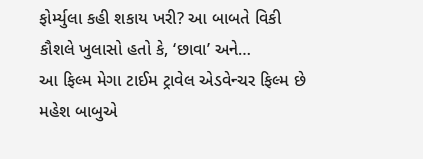ફોર્મ્યુલા કહી શકાય ખરી? આ બાબતે વિકી કૌશલે ખુલાસો હતો કે, ‘છાવા’ અને…
આ ફિલ્મ મેગા ટાઈમ ટ્રાવેલ એડવેન્ચર ફિલ્મ છે મહેશ બાબુએ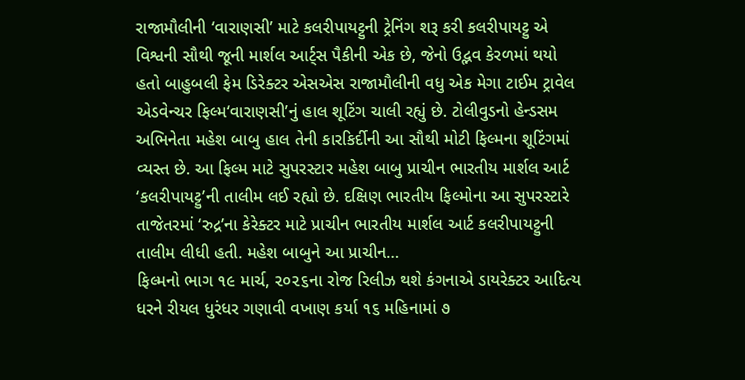રાજામૌલીની ‘વારાણસી’ માટે કલરીપાયટ્ટુની ટ્રેનિંગ શરૂ કરી કલરીપાયટ્ટુ એ વિશ્વની સૌથી જૂની માર્શલ આર્ટ્સ પૈકીની એક છે, જેનો ઉદ્ભવ કેરળમાં થયો હતો બાહુબલી ફેમ ડિરેક્ટર એસએસ રાજામૌલીની વધુ એક મેગા ટાઈમ ટ્રાવેલ એડવેન્ચર ફિલ્મ‘વારાણસી’નું હાલ શૂટિંગ ચાલી રહ્યું છે. ટોલીવુડનો હેન્ડસમ અભિનેતા મહેશ બાબુ હાલ તેની કારકિર્દીની આ સૌથી મોટી ફિલ્મના શૂટિંગમાં વ્યસ્ત છે. આ ફિલ્મ માટે સુપરસ્ટાર મહેશ બાબુ પ્રાચીન ભારતીય માર્શલ આર્ટ ‘કલરીપાયટ્ટુ’ની તાલીમ લઈ રહ્યો છે. દક્ષિણ ભારતીય ફિલ્મોના આ સુપરસ્ટારે તાજેતરમાં ‘રુદ્ર’ના કેરેક્ટર માટે પ્રાચીન ભારતીય માર્શલ આર્ટ કલરીપાયટ્ટુની તાલીમ લીધી હતી. મહેશ બાબુને આ પ્રાચીન…
ફિલ્મનો ભાગ ૧૯ માર્ચ, ૨૦૨૬ના રોજ રિલીઝ થશે કંગનાએ ડાયરેક્ટર આદિત્ય ધરને રીયલ ધુરંધર ગણાવી વખાણ કર્યા ૧૬ મહિનામાં ૭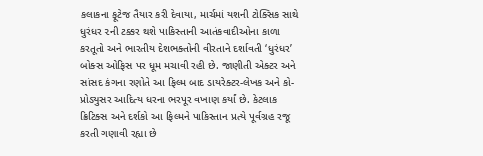કલાકના ફૂટેજ તૈયાર કરી દેવાયા, માર્ચમાં યશની ટોક્સિક સાથે ધુરંધર ૨ની ટક્કર થશે પાકિસ્તાની આતંકવાદીઓના કાળા કરતૂતો અને ભારતીય દેશભક્તોની વીરતાને દર્શાવતી ‘ધુરંધર’ બોક્સ ઓફિસ પર ધૂમ મચાવી રહી છે. જાણીતી એક્ટર અને સાંસદ કંગના રણોતે આ ફિલ્મ બાદ ડાયરેક્ટર-લેખક અને કો-પ્રોડ્યુસર આદિત્ય ધરના ભરપૂર વખાણ કર્યાં છે. કેટલાક ક્રિટિક્સ અને દર્શકો આ ફિલ્મને પાકિસ્તાન પ્રત્યે પૂર્વગ્રહ રજૂ કરતી ગણાવી રહ્યા છે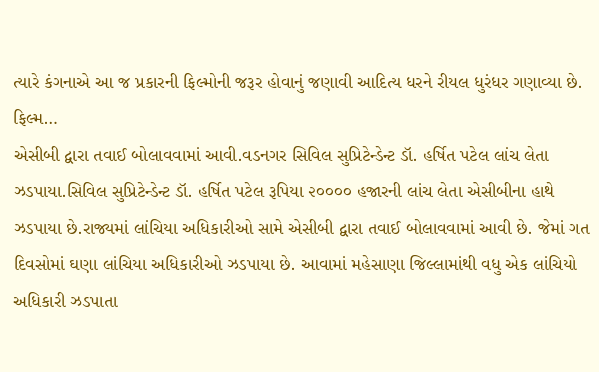ત્યારે કંગનાએ આ જ પ્રકારની ફિલ્મોની જરૂર હોવાનું જણાવી આદિત્ય ધરને રીયલ ધુરંધર ગણાવ્યા છે. ફિલ્મ…
એસીબી દ્વારા તવાઈ બોલાવવામાં આવી.વડનગર સિવિલ સુપ્રિટેન્ડેન્ટ ડૉ. હર્ષિત પટેલ લાંચ લેતા ઝડપાયા.સિવિલ સુપ્રિટેન્ડેન્ટ ડૉ. હર્ષિત પટેલ રૂપિયા ૨૦૦૦૦ હજારની લાંચ લેતા એસીબીના હાથે ઝડપાયા છે.રાજ્યમાં લાંચિયા અધિકારીઓ સામે એસીબી દ્વારા તવાઈ બોલાવવામાં આવી છે. જેમાં ગત દિવસોમાં ઘણા લાંચિયા અધિકારીઓ ઝડપાયા છે. આવામાં મહેસાણા જિલ્લામાંથી વધુ એક લાંચિયો અધિકારી ઝડપાતા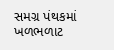સમગ્ર પંથકમાં ખળભળાટ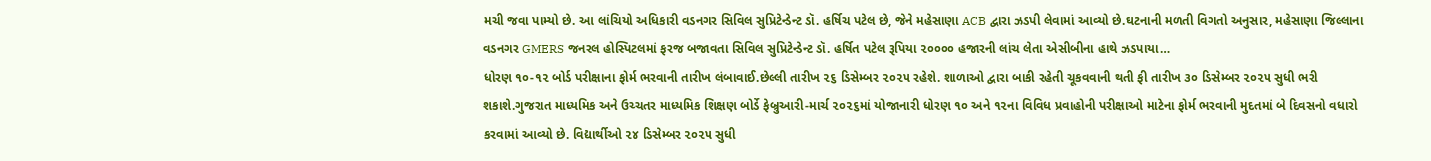મચી જવા પામ્યો છે. આ લાંચિયો અધિકારી વડનગર સિવિલ સુપ્રિટેન્ડેન્ટ ડૉ. હર્ષિચ પટેલ છે, જેને મહેસાણા ACB દ્વારા ઝડપી લેવામાં આવ્યો છે.ઘટનાની મળતી વિગતો અનુસાર, મહેસાણા જિલ્લાના વડનગર GMERS જનરલ હોસ્પિટલમાં ફરજ બજાવતા સિવિલ સુપ્રિટેન્ડેન્ટ ડૉ. હર્ષિત પટેલ રૂપિયા ૨૦૦૦૦ હજારની લાંચ લેતા એસીબીના હાથે ઝડપાયા…
ધોરણ ૧૦-૧૨ બોર્ડ પરીક્ષાના ફોર્મ ભરવાની તારીખ લંબાવાઈ.છેલ્લી તારીખ ૨૬ ડિસેમ્બર ૨૦૨૫ રહેશે. શાળાઓ દ્વારા બાકી રહેતી ચૂકવવાની થતી ફી તારીખ ૩૦ ડિસેમ્બર ૨૦૨૫ સુધી ભરી શકાશે.ગુજરાત માધ્યમિક અને ઉચ્ચતર માધ્યમિક શિક્ષણ બોર્ડે ફેબ્રુઆરી-માર્ચ ૨૦૨૬માં યોજાનારી ધોરણ ૧૦ અને ૧૨ના વિવિધ પ્રવાહોની પરીક્ષાઓ માટેના ફોર્મ ભરવાની મુદતમાં બે દિવસનો વધારો કરવામાં આવ્યો છે. વિદ્યાર્થીઓ ૨૪ ડિસેમ્બર ૨૦૨૫ સુધી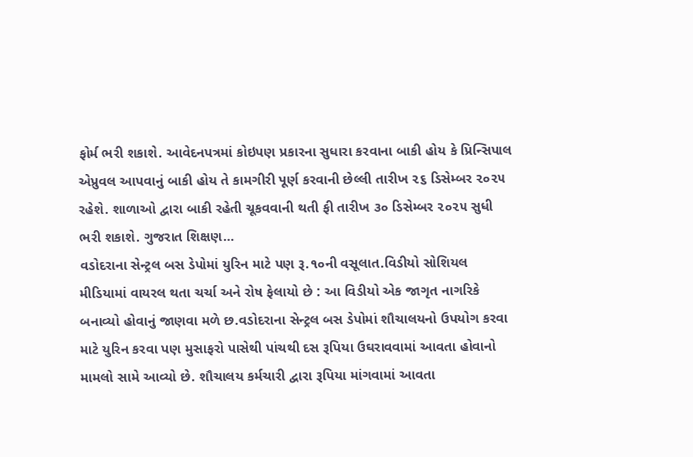ફોર્મ ભરી શકાશે. આવેદનપત્રમાં કોઇપણ પ્રકારના સુધારા કરવાના બાકી હોય કે પ્રિન્સિપાલ એપ્રુવલ આપવાનું બાકી હોય તે કામગીરી પૂર્ણ કરવાની છેલ્લી તારીખ ૨૬ ડિસેમ્બર ૨૦૨૫ રહેશે. શાળાઓ દ્વારા બાકી રહેતી ચૂકવવાની થતી ફી તારીખ ૩૦ ડિસેમ્બર ૨૦૨૫ સુધી ભરી શકાશે. ગુજરાત શિક્ષણ…
વડોદરાના સેન્ટ્રલ બસ ડેપોમાં યુરિન માટે પણ રૂ.૧૦ની વસૂલાત.વિડીયો સોશિયલ મીડિયામાં વાયરલ થતા ચર્ચા અને રોષ ફેલાયો છે : આ વિડીયો એક જાગૃત નાગરિકે બનાવ્યો હોવાનું જાણવા મળે છ.વડોદરાના સેન્ટ્રલ બસ ડેપોમાં શૌચાલયનો ઉપયોગ કરવા માટે યુરિન કરવા પણ મુસાફરો પાસેથી પાંચથી દસ રૂપિયા ઉઘરાવવામાં આવતા હોવાનો મામલો સામે આવ્યો છે. શૌચાલય કર્મચારી દ્વારા રૂપિયા માંગવામાં આવતા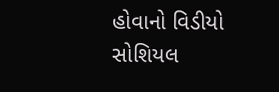હોવાનો વિડીયો સોશિયલ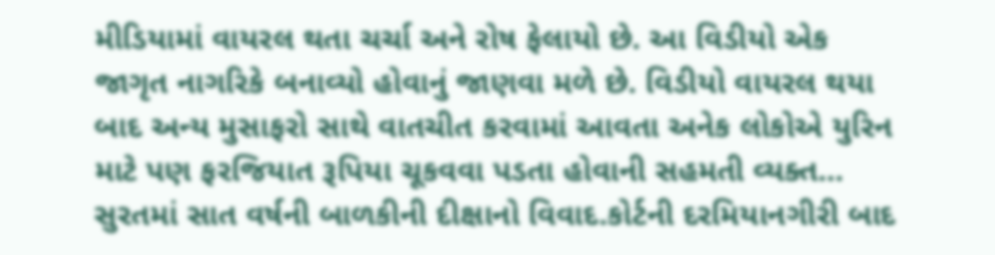મીડિયામાં વાયરલ થતા ચર્ચા અને રોષ ફેલાયો છે. આ વિડીયો એક જાગૃત નાગરિકે બનાવ્યો હોવાનું જાણવા મળે છે. વિડીયો વાયરલ થયા બાદ અન્ય મુસાફરો સાથે વાતચીત કરવામાં આવતા અનેક લોકોએ યુરિન માટે પણ ફરજિયાત રૂપિયા ચૂકવવા પડતા હોવાની સહમતી વ્યક્ત…
સુરતમાં સાત વર્ષની બાળકીની દીક્ષાનો વિવાદ.કોર્ટની દરમિયાનગીરી બાદ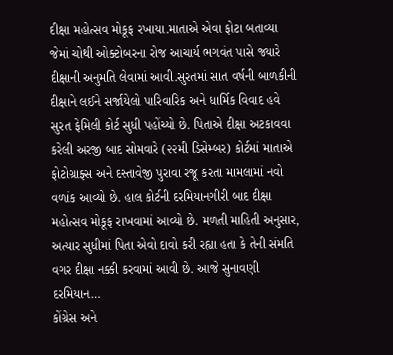દીક્ષા મહોત્સવ મોકૂફ રખાયા.માતાએ એવા ફોટા બતાવ્યા જેમાં ચોથી ઓક્ટોબરના રોજ આચાર્ય ભગવંત પાસે જ્યારે દીક્ષાની અનુમતિ લેવામાં આવી.સુરતમાં સાત વર્ષની બાળકીની દીક્ષાને લઈને સર્જાયેલો પારિવારિક અને ધાર્મિક વિવાદ હવે સુરત ફેમિલી કોર્ટ સુધી પહોંચ્યો છે. પિતાએ દીક્ષા અટકાવવા કરેલી અરજી બાદ સોમવારે (૨૨મી ડિસેમ્બર) કોર્ટમાં માતાએ ફોટોગ્રાફ્સ અને દસ્તાવેજી પુરાવા રજૂ કરતા મામલામાં નવો વળાંક આવ્યો છે. હાલ કોર્ટની દરમિયાનગીરી બાદ દીક્ષા મહોત્સવ મોકૂફ રાખવામાં આવ્યો છે. મળતી માહિતી અનુસાર, અત્યાર સુધીમાં પિતા એવો દાવો કરી રહ્યા હતા કે તેની સંમતિ વગર દીક્ષા નક્કી કરવામાં આવી છે. આજે સુનાવણી દરમિયાન…
કોંગ્રેસ અને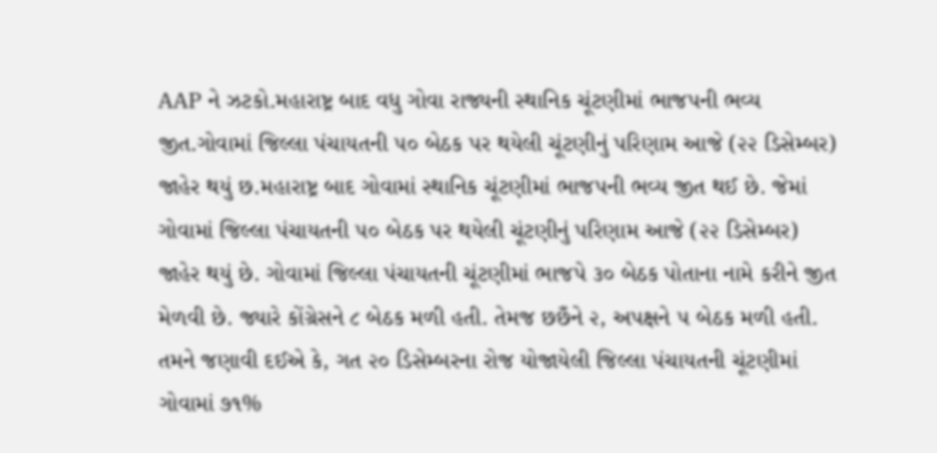AAP ને ઝટકો.મહારાષ્ટ્ર બાદ વધુ ગોવા રાજ્યની સ્થાનિક ચૂંટણીમાં ભાજપની ભવ્ય જીત.ગોવામાં જિલ્લા પંચાયતની ૫૦ બેઠક પર થયેલી ચૂંટણીનું પરિણામ આજે (૨૨ ડિસેમ્બર) જાહેર થયું છ.મહારાષ્ટ્ર બાદ ગોવામાં સ્થાનિક ચૂંટણીમાં ભાજપની ભવ્ય જીત થઈ છે. જેમાં ગોવામાં જિલ્લા પંચાયતની ૫૦ બેઠક પર થયેલી ચૂંટણીનું પરિણામ આજે (૨૨ ડિસેમ્બર) જાહેર થયું છે. ગોવામાં જિલ્લા પંચાયતની ચૂંટણીમાં ભાજપે ૩૦ બેઠક પોતાના નામે કરીને જીત મેળવી છે. જ્યારે કોંગ્રેસને ૮ બેઠક મળી હતી. તેમજ છછઁને ૨, અપક્ષને ૫ બેઠક મળી હતી. તમને જણાવી દઈએ કે, ગત ૨૦ ડિસેમ્બરના રોજ યોજાયેલી જિલ્લા પંચાયતની ચૂંટણીમાં ગોવામાં ૭૧%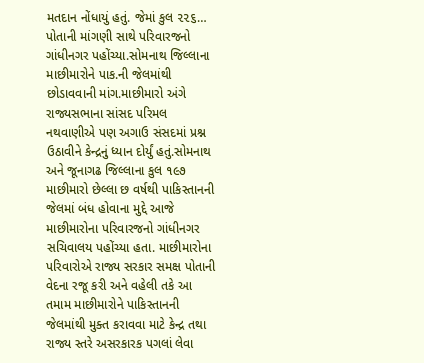મતદાન નોંધાયું હતું. જેમાં કુલ ૨૨૬…
પોતાની માંગણી સાથે પરિવારજનો ગાંધીનગર પહોંચ્યા.સોમનાથ જિલ્લાના માછીમારોને પાક.ની જેલમાંથી છોડાવવાની માંગ.માછીમારો અંગે રાજ્યસભાના સાંસદ પરિમલ નથવાણીએ પણ અગાઉ સંસદમાં પ્રશ્ન ઉઠાવીને કેન્દ્રનું ધ્યાન દોર્યું હતું.સોમનાથ અને જૂનાગઢ જિલ્લાના કુલ ૧૯૭ માછીમારો છેલ્લા છ વર્ષથી પાકિસ્તાનની જેલમાં બંધ હોવાના મુદ્દે આજે માછીમારોના પરિવારજનો ગાંધીનગર સચિવાલય પહોંચ્યા હતા. માછીમારોના પરિવારોએ રાજ્ય સરકાર સમક્ષ પોતાની વેદના રજૂ કરી અને વહેલી તકે આ તમામ માછીમારોને પાકિસ્તાનની જેલમાંથી મુક્ત કરાવવા માટે કેન્દ્ર તથા રાજ્ય સ્તરે અસરકારક પગલાં લેવા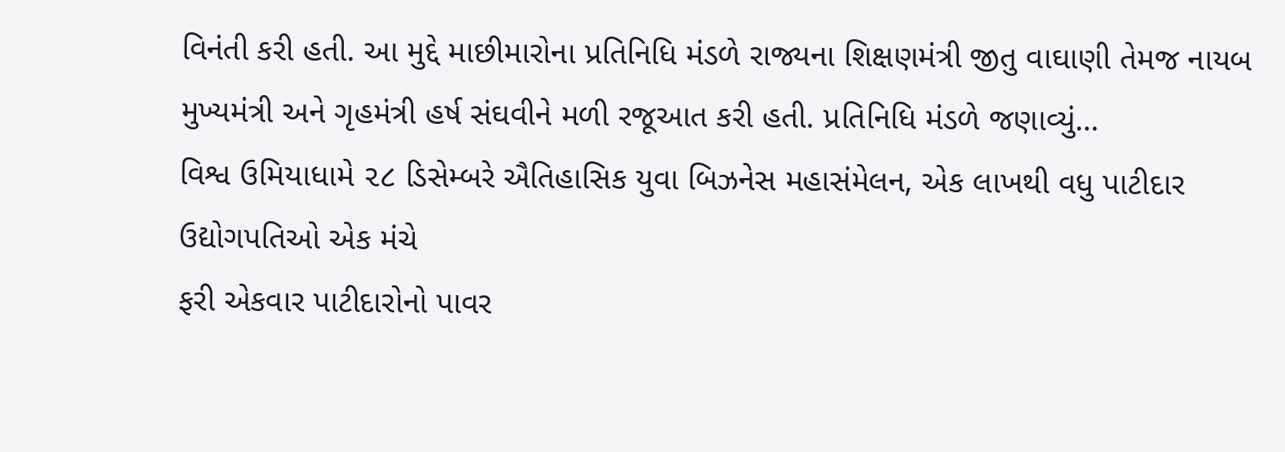વિનંતી કરી હતી. આ મુદ્દે માછીમારોના પ્રતિનિધિ મંડળે રાજ્યના શિક્ષણમંત્રી જીતુ વાઘાણી તેમજ નાયબ મુખ્યમંત્રી અને ગૃહમંત્રી હર્ષ સંઘવીને મળી રજૂઆત કરી હતી. પ્રતિનિધિ મંડળે જણાવ્યું…
વિશ્વ ઉમિયાધામે ૨૮ ડિસેમ્બરે ઐતિહાસિક યુવા બિઝનેસ મહાસંમેલન, એક લાખથી વધુ પાટીદાર ઉદ્યોગપતિઓ એક મંચે
ફરી એકવાર પાટીદારોનો પાવર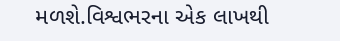મળશે.વિશ્વભરના એક લાખથી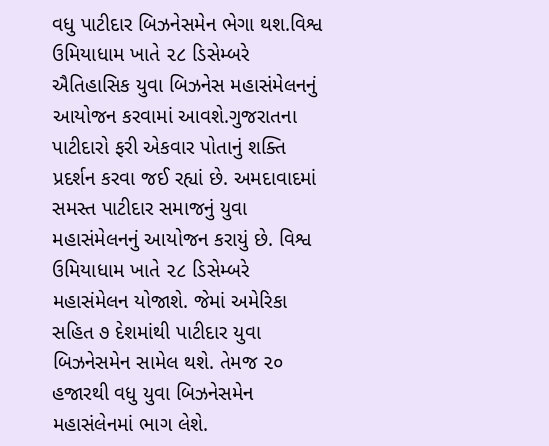વધુ પાટીદાર બિઝનેસમેન ભેગા થશ.વિશ્વ ઉમિયાધામ ખાતે ૨૮ ડિસેમ્બરે ઐતિહાસિક યુવા બિઝનેસ મહાસંમેલનનું આયોજન કરવામાં આવશે.ગુજરાતના પાટીદારો ફરી એકવાર પોતાનું શક્તિ પ્રદર્શન કરવા જઈ રહ્યાં છે. અમદાવાદમાં સમસ્ત પાટીદાર સમાજનું યુવા મહાસંમેલનનું આયોજન કરાયું છે. વિશ્વ ઉમિયાધામ ખાતે ૨૮ ડિસેમ્બરે મહાસંમેલન યોજાશે. જેમાં અમેરિકા સહિત ૭ દેશમાંથી પાટીદાર યુવા બિઝનેસમેન સામેલ થશે. તેમજ ૨૦ હજારથી વધુ યુવા બિઝનેસમેન મહાસંલેનમાં ભાગ લેશે.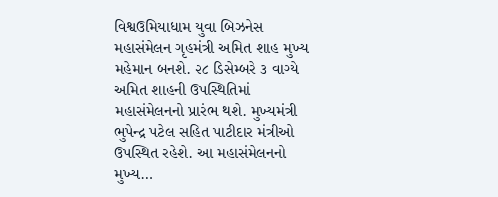વિશ્વઉમિયાધામ યુવા બિઝનેસ મહાસંમેલન ગૃહમંત્રી અમિત શાહ મુખ્ય મહેમાન બનશે. ૨૮ ડિસેમ્બરે ૩ વાગ્યે અમિત શાહની ઉપસ્થિતિમાં મહાસંમેલનનો પ્રારંભ થશે. મુખ્યમંત્રી ભુપેન્દ્ર પટેલ સહિત પાટીદાર મંત્રીઓ ઉપસ્થિત રહેશે. આ મહાસંમેલનનો મુખ્ય…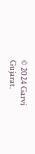© 2024 Garvi Gujarat.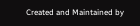Created and Maintained by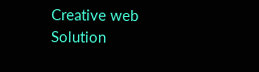Creative web Solution